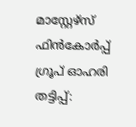മാസ്റ്റേഴ്സ് ഫിൻകോർപ്പ് ഗ്രൂപ് ഓഹരി തട്ടിപ്പ്: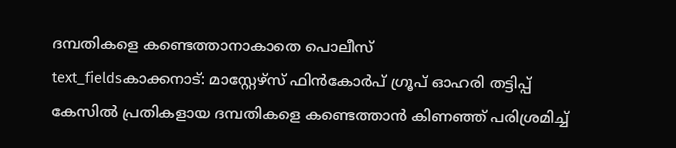ദമ്പതികളെ കണ്ടെത്താനാകാതെ പൊലീസ്
text_fieldsകാക്കനാട്: മാസ്റ്റേഴ്സ് ഫിൻകോർപ് ഗ്രൂപ് ഓഹരി തട്ടിപ്പ് കേസിൽ പ്രതികളായ ദമ്പതികളെ കണ്ടെത്താൻ കിണഞ്ഞ് പരിശ്രമിച്ച്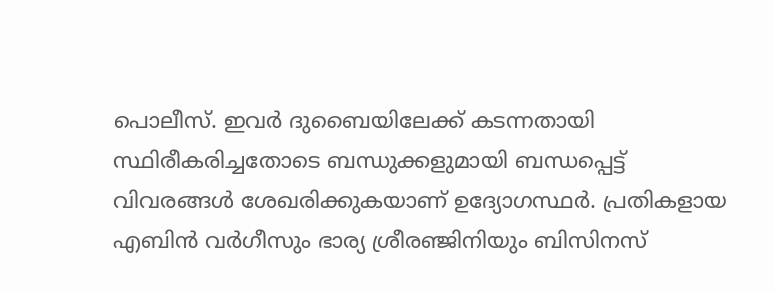പൊലീസ്. ഇവർ ദുബൈയിലേക്ക് കടന്നതായി സ്ഥിരീകരിച്ചതോടെ ബന്ധുക്കളുമായി ബന്ധപ്പെട്ട് വിവരങ്ങൾ ശേഖരിക്കുകയാണ് ഉദ്യോഗസ്ഥർ. പ്രതികളായ എബിൻ വർഗീസും ഭാര്യ ശ്രീരഞ്ജിനിയും ബിസിനസ്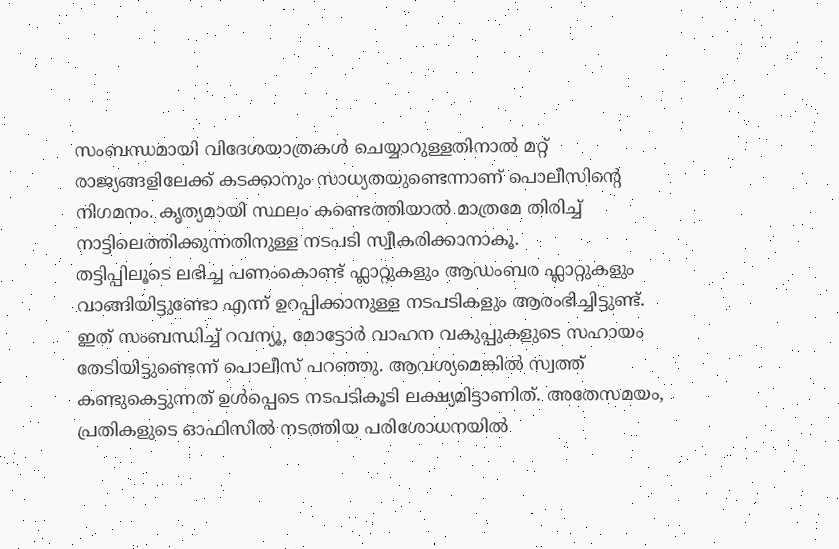സംബന്ധമായി വിദേശയാത്രകൾ ചെയ്യാറുള്ളതിനാൽ മറ്റ് രാജ്യങ്ങളിലേക്ക് കടക്കാനും സാധ്യതയുണ്ടെന്നാണ് പൊലീസിന്റെ നിഗമനം. കൃത്യമായി സ്ഥലം കണ്ടെത്തിയാൽ മാത്രമേ തിരിച്ച് നാട്ടിലെത്തിക്കുന്നതിനുള്ള നടപടി സ്വീകരിക്കാനാകൂ.
തട്ടിപ്പിലൂടെ ലഭിച്ച പണംകൊണ്ട് ഫ്ലാറ്റുകളും ആഡംബര ഫ്ലാറ്റുകളും വാങ്ങിയിട്ടുണ്ടോ എന്ന് ഉറപ്പിക്കാനുള്ള നടപടികളും ആരംഭിച്ചിട്ടുണ്ട്. ഇത് സംബന്ധിച്ച് റവന്യൂ, മോട്ടോർ വാഹന വകുപ്പുകളുടെ സഹായം തേടിയിട്ടുണ്ടെന്ന് പൊലീസ് പറഞ്ഞു. ആവശ്യമെങ്കിൽ സ്വത്ത് കണ്ടുകെട്ടുന്നത് ഉൾപ്പെടെ നടപടികൂടി ലക്ഷ്യമിട്ടാണിത്. അതേസമയം, പ്രതികളുടെ ഓഫിസിൽ നടത്തിയ പരിശോധനയിൽ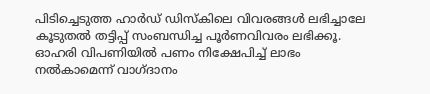പിടിച്ചെടുത്ത ഹാർഡ് ഡിസ്കിലെ വിവരങ്ങൾ ലഭിച്ചാലേ കൂടുതൽ തട്ടിപ്പ് സംബന്ധിച്ച പൂർണവിവരം ലഭിക്കൂ.
ഓഹരി വിപണിയിൽ പണം നിക്ഷേപിച്ച് ലാഭം നൽകാമെന്ന് വാഗ്ദാനം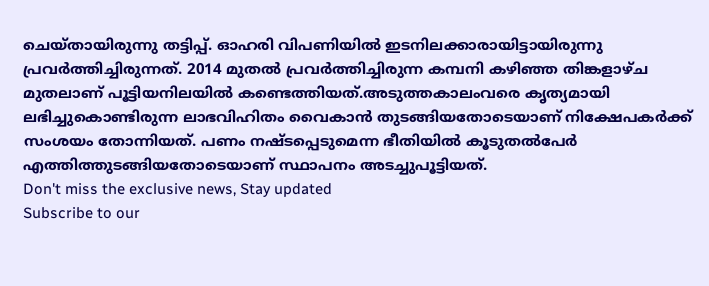ചെയ്തായിരുന്നു തട്ടിപ്പ്. ഓഹരി വിപണിയിൽ ഇടനിലക്കാരായിട്ടായിരുന്നു പ്രവർത്തിച്ചിരുന്നത്. 2014 മുതൽ പ്രവർത്തിച്ചിരുന്ന കമ്പനി കഴിഞ്ഞ തിങ്കളാഴ്ച മുതലാണ് പൂട്ടിയനിലയിൽ കണ്ടെത്തിയത്.അടുത്തകാലംവരെ കൃത്യമായി ലഭിച്ചുകൊണ്ടിരുന്ന ലാഭവിഹിതം വൈകാൻ തുടങ്ങിയതോടെയാണ് നിക്ഷേപകർക്ക് സംശയം തോന്നിയത്. പണം നഷ്ടപ്പെടുമെന്ന ഭീതിയിൽ കൂടുതൽപേർ എത്തിത്തുടങ്ങിയതോടെയാണ് സ്ഥാപനം അടച്ചുപൂട്ടിയത്.
Don't miss the exclusive news, Stay updated
Subscribe to our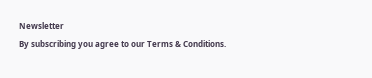Newsletter
By subscribing you agree to our Terms & Conditions.